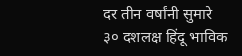दर तीन वर्षांनी सुमारे ३० दशलक्ष हिंदू भाविक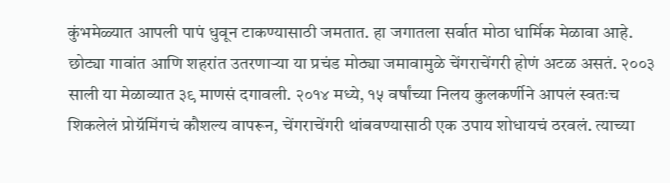कुंभमेळ्यात आपली पापं धुवून टाकण्यासाठी जमतात. हा जगातला सर्वात मोठा धार्मिक मेळावा आहे. छोट्या गावांत आणि शहरांत उतरणाऱ्या या प्रचंड मोठ्या जमावामुळे चेंगराचेंगरी होणं अटळ असतं. २००३ साली या मेळाव्यात ३९ माणसं दगावली. २०१४ मध्ये, १५ वर्षांच्या निलय कुलकर्णीने आपलं स्वतःच शिकलेलं प्रोग्रॅमिंगचं कौशल्य वापरून, चेंगराचेंगरी थांबवण्यासाठी एक उपाय शोधायचं ठरवलं. त्याच्या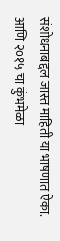संशोधनाबद्दल जास्त माहिती या भाषणात ऐका. आणि २०१५ चा कुंभमेळा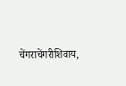चेंगराचेंगरीशिवाय,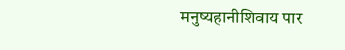मनुष्यहानीशिवाय पार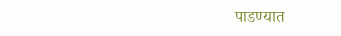पाडण्यात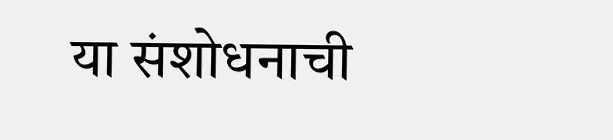या संशोधनाची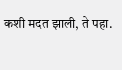कशी मदत झाली, ते पहा.